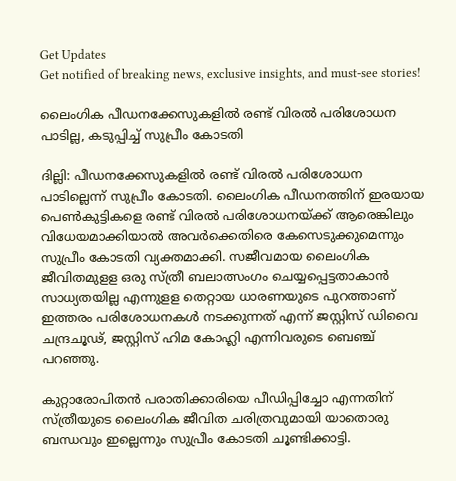Get Updates
Get notified of breaking news, exclusive insights, and must-see stories!

ലൈംഗിക പീഡനക്കേസുകളില്‍ രണ്ട് വിരല്‍ പരിശോധന പാടില്ല, കടുപ്പിച്ച് സുപ്രീം കോടതി

ദില്ലി: പീഡനക്കേസുകളില്‍ രണ്ട് വിരല്‍ പരിശോധന പാടില്ലെന്ന് സുപ്രീം കോടതി. ലൈംഗിക പീഡനത്തിന് ഇരയായ പെണ്‍കുട്ടികളെ രണ്ട് വിരല്‍ പരിശോധനയ്ക്ക് ആരെങ്കിലും വിധേയമാക്കിയാല്‍ അവര്‍ക്കെതിരെ കേസെടുക്കുമെന്നും സുപ്രീം കോടതി വ്യക്തമാക്കി. സജീവമായ ലൈംഗിക ജീവിതമുളള ഒരു സ്ത്രീ ബലാത്സംഗം ചെയ്യപ്പെട്ടതാകാന്‍ സാധ്യതയില്ല എന്നുളള തെറ്റായ ധാരണയുടെ പുറത്താണ് ഇത്തരം പരിശോധനകള്‍ നടക്കുന്നത് എന്ന് ജസ്റ്റിസ് ഡിവൈ ചന്ദ്രചൂഢ്, ജസ്റ്റിസ് ഹിമ കോഹ്ലി എന്നിവരുടെ ബെഞ്ച് പറഞ്ഞു.

കുറ്റാരോപിതന്‍ പരാതിക്കാരിയെ പീഡിപ്പിച്ചോ എന്നതിന് സ്ത്രീയുടെ ലൈംഗിക ജീവിത ചരിത്രവുമായി യാതൊരു ബന്ധവും ഇല്ലെന്നും സുപ്രീം കോടതി ചൂണ്ടിക്കാട്ടി.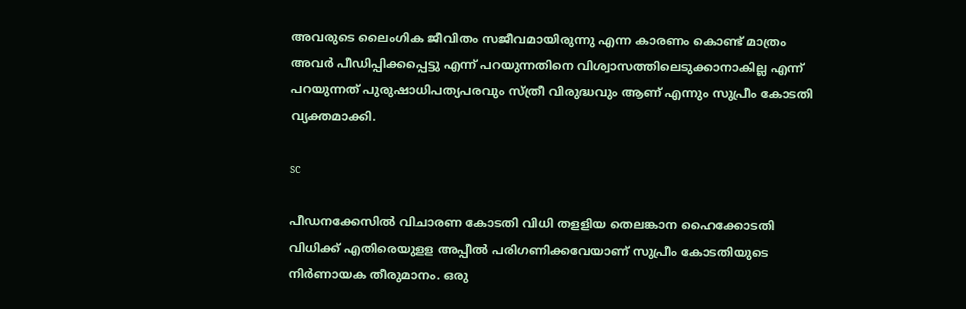അവരുടെ ലൈംഗിക ജീവിതം സജീവമായിരുന്നു എന്ന കാരണം കൊണ്ട് മാത്രം അവര്‍ പീഡിപ്പിക്കപ്പെട്ടു എന്ന് പറയുന്നതിനെ വിശ്വാസത്തിലെടുക്കാനാകില്ല എന്ന് പറയുന്നത് പുരുഷാധിപത്യപരവും സ്ത്രീ വിരുദ്ധവും ആണ് എന്നും സുപ്രീം കോടതി വ്യക്തമാക്കി.

sc

പീഡനക്കേസില്‍ വിചാരണ കോടതി വിധി തളളിയ തെലങ്കാന ഹൈക്കോടതി വിധിക്ക് എതിരെയുളള അപ്പീല്‍ പരിഗണിക്കവേയാണ് സുപ്രീം കോടതിയുടെ നിര്‍ണായക തീരുമാനം. ഒരു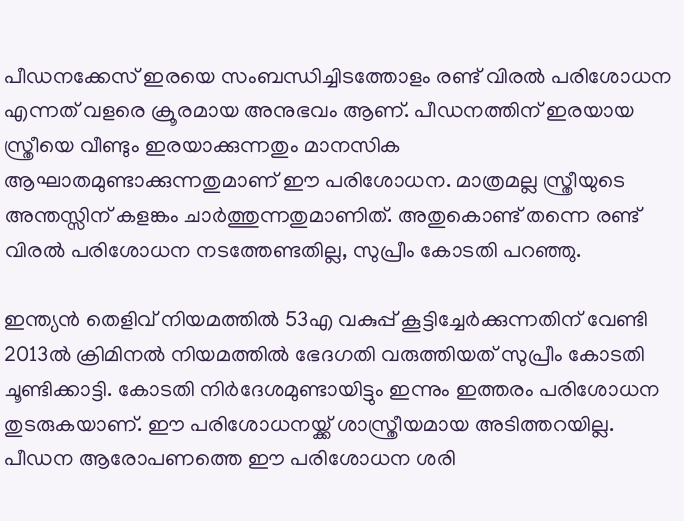പീഡനക്കേസ് ഇരയെ സംബന്ധിച്ചിടത്തോളം രണ്ട് വിരല്‍ പരിശോധന എന്നത് വളരെ ക്രൂരമായ അനുഭവം ആണ്. പീഡനത്തിന് ഇരയായ സ്ത്രീയെ വീണ്ടും ഇരയാക്കുന്നതും മാനസിക ആഘാതമുണ്ടാക്കുന്നതുമാണ് ഈ പരിശോധന. മാത്രമല്ല സ്ത്രീയുടെ അന്തസ്സിന് കളങ്കം ചാര്‍ത്തുന്നതുമാണിത്. അതുകൊണ്ട് തന്നെ രണ്ട് വിരല്‍ പരിശോധന നടത്തേണ്ടതില്ല, സുപ്രീം കോടതി പറഞ്ഞു.

ഇന്ത്യന്‍ തെളിവ് നിയമത്തില്‍ 53എ വകുപ്പ് കൂട്ടിച്ചേര്‍ക്കുന്നതിന് വേണ്ടി 2013ല്‍ ക്രിമിനല്‍ നിയമത്തില്‍ ഭേദഗതി വരുത്തിയത് സുപ്രീം കോടതി ചൂണ്ടിക്കാട്ടി. കോടതി നിര്‍ദേശമുണ്ടായിട്ടും ഇന്നും ഇത്തരം പരിശോധന തുടരുകയാണ്. ഈ പരിശോധനയ്ക്ക് ശാസ്ത്രീയമായ അടിത്തറയില്ല. പീഡന ആരോപണത്തെ ഈ പരിശോധന ശരി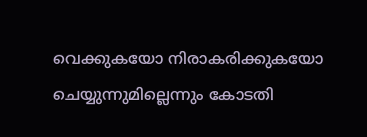വെക്കുകയോ നിരാകരിക്കുകയോ ചെയ്യുന്നുമില്ലെന്നും കോടതി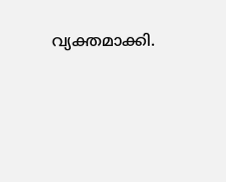വ്യക്തമാക്കി.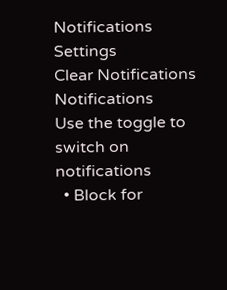Notifications
Settings
Clear Notifications
Notifications
Use the toggle to switch on notifications
  • Block for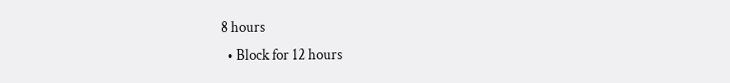8 hours
  • Block for 12 hours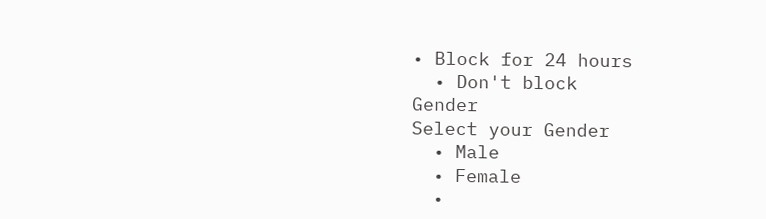• Block for 24 hours
  • Don't block
Gender
Select your Gender
  • Male
  • Female
  •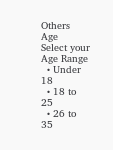Others
Age
Select your Age Range
  • Under 18
  • 18 to 25
  • 26 to 35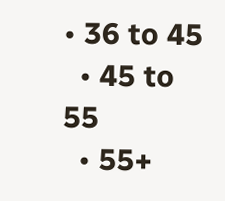• 36 to 45
  • 45 to 55
  • 55+